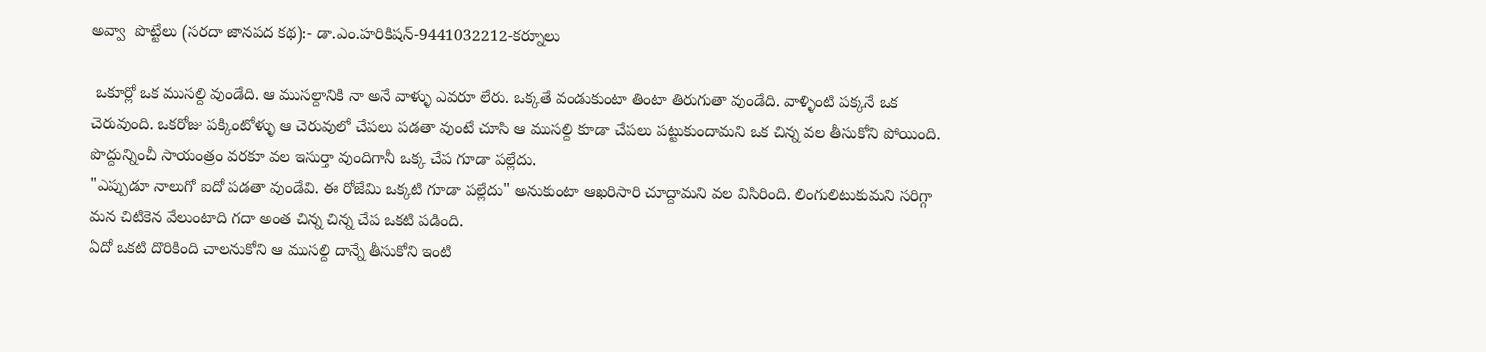అవ్వా  పొట్టేలు (సరదా జానపద కథ):- డా.ఎం.హరికిషన్-9441032212-కర్నూలు

 ఒకూర్లో ఒక ముసల్ది వుండేది. ఆ ముసల్దానికి నా అనే వాళ్ళు ఎవరూ లేరు. ఒక్కతే వండుకుంటా తింటా తిరుగుతా వుండేది. వాళ్ళింటి పక్కనే ఒక చెరువుంది. ఒకరోజు పక్కింటోళ్ళు ఆ చెరువులో చేపలు పడతా వుంటే చూసి ఆ ముసల్ది కూడా చేపలు పట్టుకుందామని ఒక చిన్న వల తీసుకోని పోయింది. పొద్దున్నించీ సాయంత్రం వరకూ వల ఇసుర్తా వుందిగానీ ఒక్క చేప గూడా పల్లేదు.
"ఎప్పుడూ నాలుగో ఐదో పడతా వుండేవి. ఈ రోజేమి ఒక్కటి గూడా పల్లేదు" అనుకుంటా ఆఖరిసారి చూద్దామని వల విసిరింది. లింగులిటుకుమని సరిగ్గా మన చిటికెన వేలుంటాది గదా అంత చిన్న చిన్న చేప ఒకటి పడింది.
ఏదో ఒకటి దొరికింది చాలనుకోని ఆ ముసల్ది దాన్నే తీసుకోని ఇంటి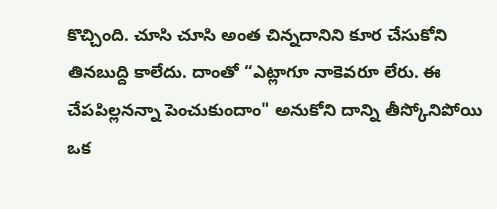కొచ్చింది. చూసి చూసి అంత చిన్నదానిని కూర చేసుకోని తినబుద్ది కాలేదు. దాంతో “ఎట్లాగూ నాకెవరూ లేరు. ఈ చేపపిల్లనన్నా పెంచుకుందాం" అనుకోని దాన్ని తీస్కోనిపోయి ఒక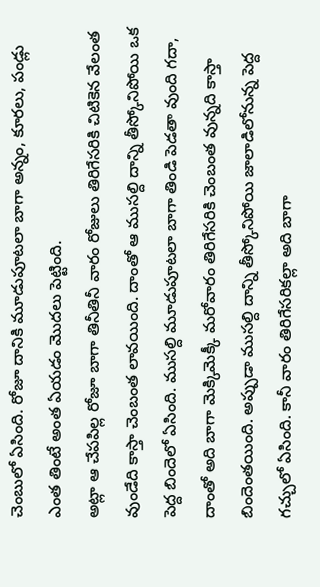చెంబులో ఏసింది. రోజూ దానికి మూడుపూటలా బాగా అన్నం, కూరలు, పండ్లు ఎంత తింటే అంత ఏయడం మొదలు పెట్టింది.
అట్లా ఆ చేపపిల్ల రోజూ బాగా తినీతినీ వారం రోజులు తిరిగేసరికి చిటికెన వేలంత వుండేది కాస్తా చెంబంత లావయింది. దాంతో ఆ ముసల్ది దాన్ని తీస్కోనిపోయి ఒక పెద్ద బిందెలో ఏసింది. ముసల్ది మూడుపూటలా బాగా తిండి పెడతా వుంది గదా, దాంతో అది బాగా మెక్కిమెక్కీ మరోవారం తిరిగేసరికి చెంబంత వున్నది కాస్తా బిందెంతయింది. అప్పుడా ముసల్ది దాన్ని తీస్కోనిపోయి జాలాడిలోనున్న పెద్ద గచ్చులో ఏసింది. కానీ వారం తిరిగేసరికల్లా అది బాగా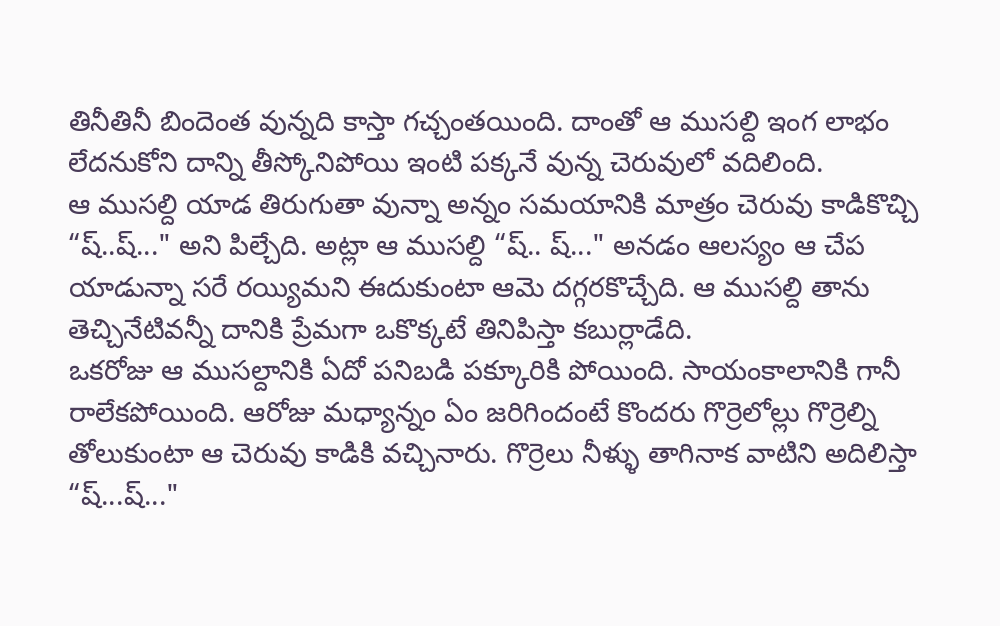తినీతినీ బిందెంత వున్నది కాస్తా గచ్చంతయింది. దాంతో ఆ ముసల్ది ఇంగ లాభం లేదనుకోని దాన్ని తీస్కోనిపోయి ఇంటి పక్కనే వున్న చెరువులో వదిలింది.
ఆ ముసల్ది యాడ తిరుగుతా వున్నా అన్నం సమయానికి మాత్రం చెరువు కాడికొచ్చి “ష్..ష్..." అని పిల్చేది. అట్లా ఆ ముసల్ది “ష్.. ష్..." అనడం ఆలస్యం ఆ చేప యాడున్నా సరే రయ్యిమని ఈదుకుంటా ఆమె దగ్గరకొచ్చేది. ఆ ముసల్ది తాను తెచ్చినేటివన్నీ దానికి ప్రేమగా ఒకొక్కటే తినిపిస్తా కబుర్లాడేది.
ఒకరోజు ఆ ముసల్దానికి ఏదో పనిబడి పక్కూరికి పోయింది. సాయంకాలానికి గానీ రాలేకపోయింది. ఆరోజు మధ్యాన్నం ఏం జరిగిందంటే కొందరు గొర్రెలోల్లు గొర్రెల్ని తోలుకుంటా ఆ చెరువు కాడికి వచ్చినారు. గొర్రెలు నీళ్ళు తాగినాక వాటిని అదిలిస్తా “ష్...ష్..."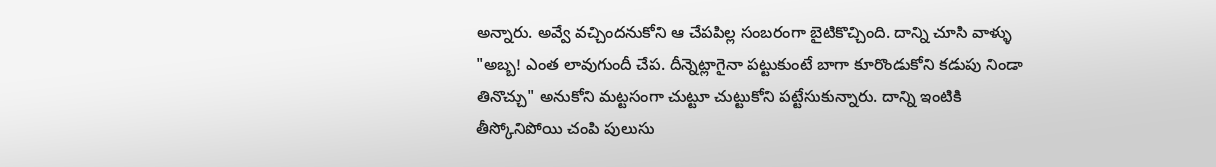అన్నారు. అవ్వే వచ్చిందనుకోని ఆ చేపపిల్ల సంబరంగా బైటికొచ్చింది. దాన్ని చూసి వాళ్ళు "అబ్బ! ఎంత లావుగుందీ చేప. దీన్నెట్లాగైనా పట్టుకుంటే బాగా కూరొండుకోని కడుపు నిండా తినొచ్చు" అనుకోని మట్టసంగా చుట్టూ చుట్టుకోని పట్టేసుకున్నారు. దాన్ని ఇంటికి తీస్కోనిపోయి చంపి పులుసు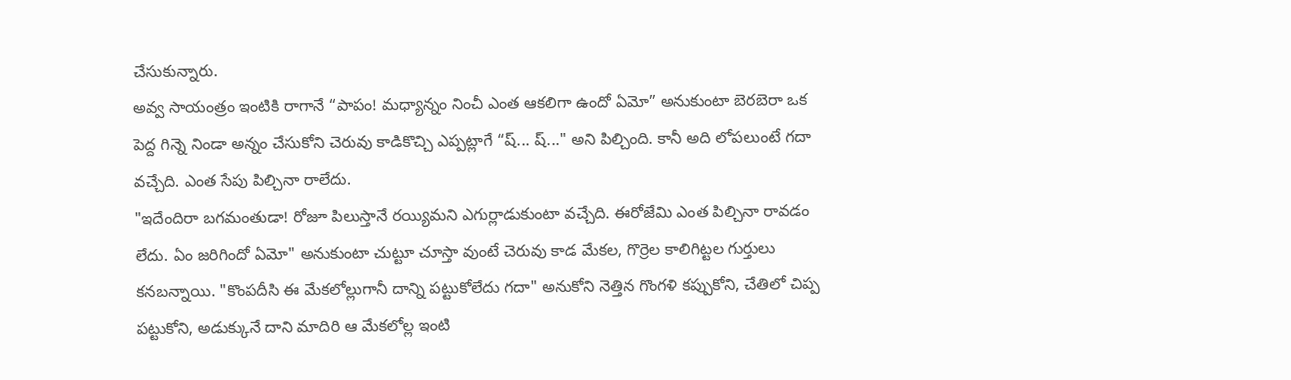చేసుకున్నారు.
అవ్వ సాయంత్రం ఇంటికి రాగానే “పాపం! మధ్యాన్నం నించీ ఎంత ఆకలిగా ఉందో ఏమో” అనుకుంటా బెరబెరా ఒక పెద్ద గిన్నె నిండా అన్నం చేసుకోని చెరువు కాడికొచ్చి ఎప్పట్లాగే “ష్... ష్..." అని పిల్చింది. కానీ అది లోపలుంటే గదా వచ్చేది. ఎంత సేపు పిల్చినా రాలేదు.
"ఇదేందిరా బగమంతుడా! రోజూ పిలుస్తానే రయ్యిమని ఎగుర్లాడుకుంటా వచ్చేది. ఈరోజేమి ఎంత పిల్చినా రావడం లేదు. ఏం జరిగిందో ఏమో" అనుకుంటా చుట్టూ చూస్తా వుంటే చెరువు కాడ మేకల, గొర్రెల కాలిగిట్టల గుర్తులు కనబన్నాయి. "కొంపదీసి ఈ మేకలోల్లుగానీ దాన్ని పట్టుకోలేదు గదా" అనుకోని నెత్తిన గొంగళి కప్పుకోని, చేతిలో చిప్ప పట్టుకోని, అడుక్కునే దాని మాదిరి ఆ మేకలోల్ల ఇంటి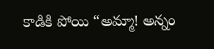కాడికి పోయి “అమ్మా! అన్నం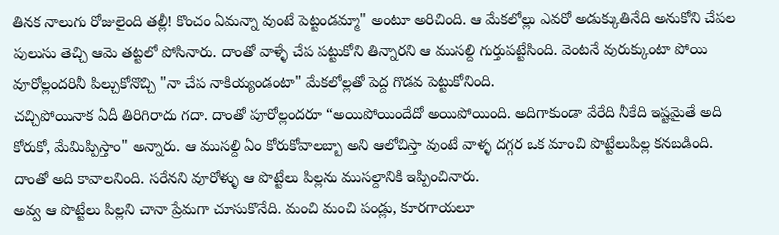తినక నాలుగు రోజులైంది తల్లీ! కొంచం ఏమన్నా వుంటే పెట్టండమ్మా" అంటూ అరిచింది. ఆ మేకలోల్లు ఎవరో అడుక్కుతినేది అనుకోని చేపల పులుసు తెచ్చి ఆమె తట్టలో పోసినారు. దాంతో వాళ్ళే చేప పట్టుకోని తిన్నారని ఆ ముసల్ది గుర్తుపట్టేసింది. వెంటనే వురుక్కుంటా పోయి వూరోల్లందరినీ పిల్చుకోనొచ్చి "నా చేప నాకియ్యండంటా" మేకలోల్లతో పెద్ద గొడవ పెట్టుకోనింది.
చచ్చిపోయినాక ఏదీ తిరిగిరాదు గదా. దాంతో పూరోల్లందరూ “అయిపోయిందేదో అయిపోయింది. అదిగాకుండా వేరేది నీకేది ఇష్టమైతే అది కోరుకో, మేమిప్పిస్తాం" అన్నారు. ఆ ముసల్ది ఏం కోరుకోవాలబ్బా అని ఆలోచిస్తా వుంటే వాళ్ళ దగ్గర ఒక మాంచి పొట్టేలుపిల్ల కనబడింది. దాంతో అది కావాలనింది. సరేనని వూరోళ్ళు ఆ పొట్టేలు పిల్లను ముసల్దానికి ఇప్పించినారు.
అవ్వ ఆ పొట్టేలు పిల్లని చానా ప్రేమగా చూసుకొనేది. మంచి మంచి పండ్లు, కూరగాయలూ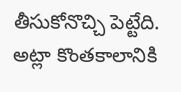తీసుకోనొచ్చి పెట్టేది. అట్లా కొంతకాలానికి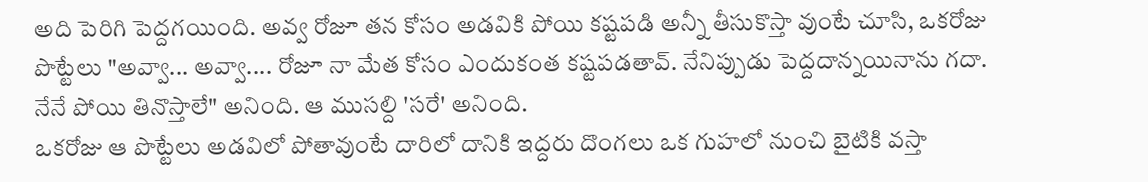అది పెరిగి పెద్దగయింది. అవ్వ రోజూ తన కోసం అడవికి పోయి కష్టపడి అన్నీ తీసుకొస్తా వుంటే చూసి, ఒకరోజు పొట్టేలు "అవ్వా... అవ్వా.... రోజూ నా మేత కోసం ఎందుకంత కష్టపడతావ్. నేనిప్పుడు పెద్దదాన్నయినాను గదా. నేనే పోయి తినొస్తాలే" అనింది. ఆ ముసల్ది 'సరే' అనింది.
ఒకరోజు ఆ పొట్టేలు అడవిలో పోతావుంటే దారిలో దానికి ఇద్దరు దొంగలు ఒక గుహలో నుంచి బైటికి వస్తా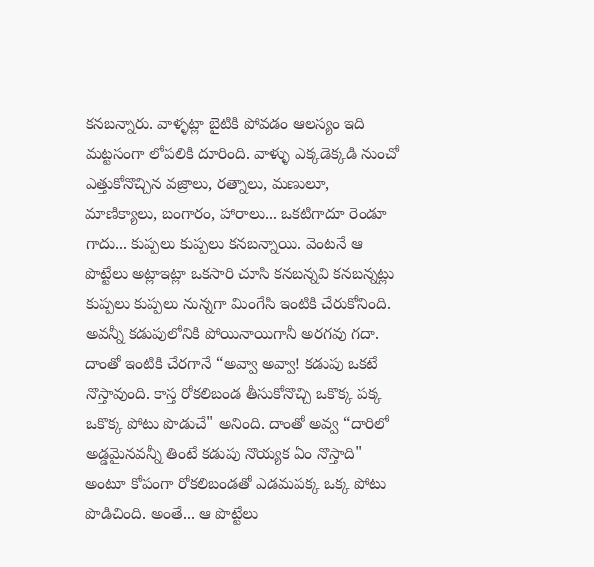కనబన్నారు. వాళ్ళట్లా బైటికి పోవడం ఆలస్యం ఇది మట్టసంగా లోపలికి దూరింది. వాళ్ళు ఎక్కడెక్కడి నుంచో ఎత్తుకోనొచ్చిన వజ్రాలు, రత్నాలు, మణులూ, మాణిక్యాలు, బంగారం, హారాలు... ఒకటిగాదూ రెండూ గాదు... కుప్పలు కుప్పలు కనబన్నాయి. వెంటనే ఆ పొట్టేలు అట్లాఇట్లా ఒకసారి చూసి కనబన్నవి కనబన్నట్లు కుప్పలు కుప్పలు నున్నగా మింగేసి ఇంటికి చేరుకోనింది.
అవన్నీ కడుపులోనికి పోయినాయిగానీ అరగవు గదా. దాంతో ఇంటికి చేరగానే “అవ్వా అవ్వా! కడుపు ఒకటే నొస్తావుంది. కాస్త రోకలిబండ తీసుకోనొచ్చి ఒకొక్క పక్క ఒకొక్క పోటు పొడుచే" అనింది. దాంతో అవ్వ “దారిలో అడ్డమైనవన్నీ తింటే కడుపు నొయ్యక ఏం నొస్తాది" అంటూ కోపంగా రోకలిబండతో ఎడమపక్క ఒక్క పోటు పొడిచింది. అంతే... ఆ పొట్టేలు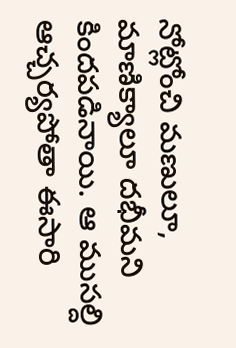నోట్లోంచి మణులూ, మాణిక్యాలూ దభీమని కిందపడినాయి. ఆ ముసల్ది ఆచ్చర్యపోతా ఈసారి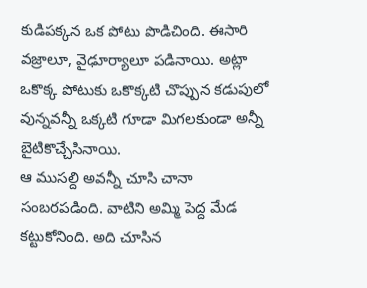కుడిపక్కన ఒక పోటు పొడిచింది. ఈసారి వజ్రాలూ, వైఢూర్యాలూ పడినాయి. అట్లా ఒకొక్క పోటుకు ఒకొక్కటి చొప్పున కడుపులో వున్నవన్నీ ఒక్కటి గూడా మిగలకుండా అన్నీ బైటికొచ్చేసినాయి.
ఆ ముసల్ది అవన్నీ చూసి చానా సంబరపడింది. వాటిని అమ్మి పెద్ద మేడ కట్టుకోనింది. అది చూసిన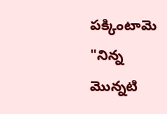పక్కింటామె "నిన్న మొన్నటి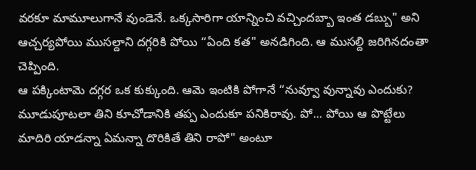వరకూ మామూలుగానే వుండెనే. ఒక్కసారిగా యాన్నించి వచ్చిందబ్బా ఇంత డబ్బు" అని ఆచ్చర్యపోయి ముసల్దాని దగ్గరికి పోయి “ఏంది కత" అనడిగింది. ఆ ముసల్ది జరిగినదంతా చెప్పింది.
ఆ పక్కింటామె దగ్గర ఒక కుక్కుంది. ఆమె ఇంటికి పోగానే “నువ్వూ వున్నావు ఎందుకు? మూడుపూటలా తిని కూచోడానికి తప్ప ఎందుకూ పనికిరావు. పో... పోయి ఆ పొట్టేలు మాదిరి యాడన్నా ఏమన్నా దొరికితే తిని రాపో" అంటూ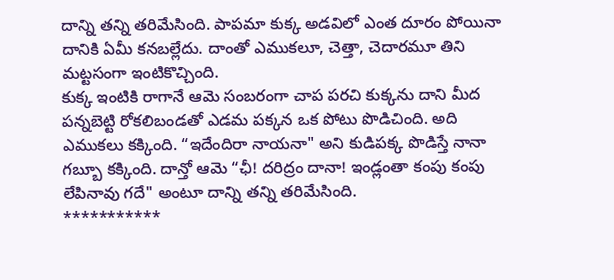దాన్ని తన్ని తరిమేసింది. పాపమా కుక్క అడవిలో ఎంత దూరం పోయినా దానికి ఏమీ కనబల్లేదు. దాంతో ఎముకలూ, చెత్తా, చెదారమూ తిని మట్టసంగా ఇంటికొచ్చింది.
కుక్క ఇంటికి రాగానే ఆమె సంబరంగా చాప పరచి కుక్కను దాని మీద పన్నబెట్టి రోకలిబండతో ఎడమ పక్కన ఒక పోటు పొడిచింది. అది ఎముకలు కక్కింది. “ఇదేందిరా నాయనా" అని కుడిపక్క పొడిస్తే నానా గబ్బూ కక్కింది. దాన్తో ఆమె “ఛీ! దరిద్రం దానా! ఇండ్లంతా కంపు కంపు లేపినావు గదే" అంటూ దాన్ని తన్ని తరిమేసింది.
***********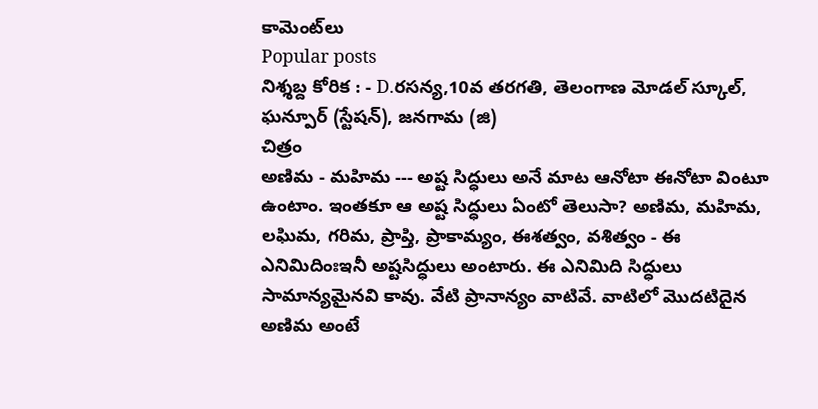కామెంట్‌లు
Popular posts
నిశ్శబ్ద కోరిక : - D.రసన్య,10వ తరగతి, తెలంగాణ మోడల్ స్కూల్, ఘన్పూర్ (స్టేషన్), జనగామ (జి)
చిత్రం
అణిమ - మహిమ --- అష్ట సిద్ధులు అనే మాట ఆనోటా ఈనోటా వింటూ ఉంటాం. ఇంతకూ ఆ అష్ట సిద్ధులు ఏంటో తెలుసా? అణిమ, మహిమ, లఘిమ, గరిమ, ప్రాప్తి, ప్రాకామ్యం, ఈశత్వం, వశిత్వం - ఈ ఎనిమిదింఃఇనీ అష్టసిద్ధులు అంటారు. ఈ ఎనిమిది సిద్ధులు సామాన్యమైనవి కావు. వేటి ప్రానాన్యం వాటివే. వాటిలో మొదటిదైన అణిమ అంటే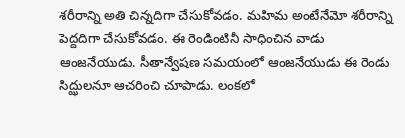శరీరాన్ని అతి చిన్నదిగా చేసుకోవడం. మహిమ అంటేనేమో శరీరాన్ని పెద్దదిగా చేసుకోవడం. ఈ రెండింటినీ సాధించిన వాడు ఆంజనేయుడు. సీతాన్వేషణ సమయంలో ఆంజనేయుడు ఈ రెండు సిద్ఝులనూ ఆచరించి చూపాడు. లంకలో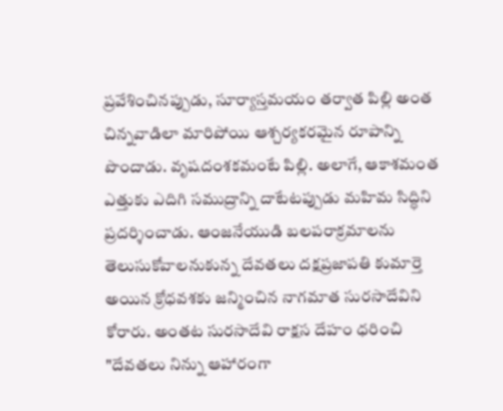ప్రవేశించినప్పుడు, సూర్యాస్తమయం తర్వాత పిల్లి అంత చిన్నవాడిలా మారిపోయి ఆశ్చర్యకరమైన రూపాన్ని పొందాడు. వృషదంశకమంటే పిల్లి. అలాగే, ఆకాశమంత ఎత్తుకు ఎదిగి సముద్రాన్ని దాటేటప్పుడు మహిమ సిద్ధిని ప్రదర్శించాడు. ఆంజనేయుడి బలపరాక్రమాలను తెలుసుకోవాలనుకున్న దేవతలు దక్షప్రజాపతి కుమార్తె అయిన క్రోధవశకు జన్మించిన నాగమాత సురసాదేవిని కోరారు. అంతట సురసాదేవి రాక్షస దేహం ధరించి "దేవతలు నిన్ను ఆహారంగా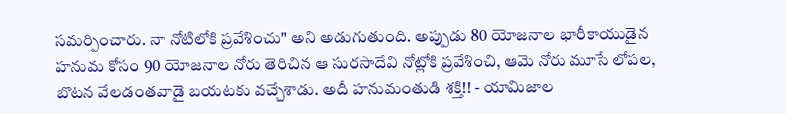సమర్పించారు. నా నోటిలోకి ప్రవేశించు" అని అడుగుతుంది. అప్పుడు 80 యోజనాల భారీకాయుడైన హనుమ కోసం 90 యోజనాల నోరు తెరిచిన ఆ సురసాదేవి నోట్లోకి ప్రవేశించి, ఆమె నోరు మూసే లోపల, బొటన వేలడంతవాడై బయటకు వచ్చేశాడు. అదీ హనుమంతుడి శక్తి!! - యామిజాల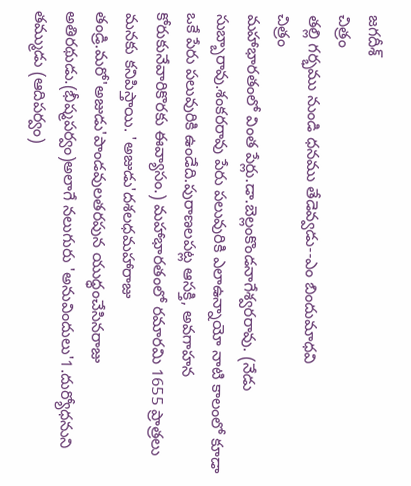జగదీశ్
చిత్రం
తల్లి గర్భము నుండి ధనము తేడెవ్వడు--ఎం బిందుమాధవి
చిత్రం
మహాభారతంలో వింత పేర్లు.డా.బెల్లంకొండనాగేశ్వరరావు. (నేడు సుబ్బారావు.శంకరరావు పేరు పలువురికి ఎలాఉన్నాయో నాటి కాలంలో కూడా ఒకే పేరు పలువురికి ఉండేది.పురాణలపట్ల ఆసక్తి, అవగాహన కోరుకునేవారికొరకు ఈవ్యాసం.) మహాభారతంలో రమారమి 1655 ప్రాత్రలు మనకు కనిపిస్తాయి. 'అజుడు'దశలధమహారాజు తండ్రి.మరో'అజుడు'పాండవులతరపున యుధ్ధంచేసినరాజు అతిరథుడు.(భీష్మపర్వం)అలాగే నలుగురు 'అనువిందులు'1.దుర్యోధనుని తమ్ముడు (ఆదిపర్వం)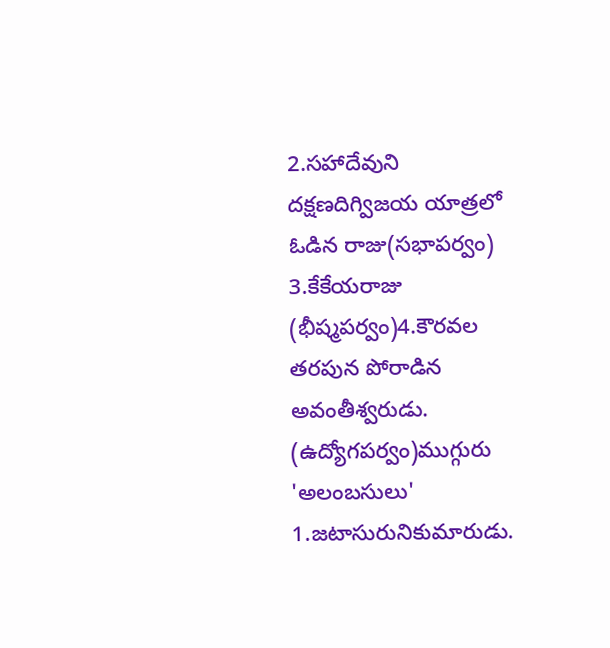2.సహాదేవుని దక్షణదిగ్విజయ యాత్రలో ఓడిన రాజు(సభాపర్వం) 3.కేకేయరాజు (భీష్మపర్వం)4.కౌరవల తరపున పోరాడిన అవంతీశ్వరుడు. (ఉద్యోగపర్వం)ముగ్గురు 'అలంబసులు' 1.జటాసురునికుమారుడు.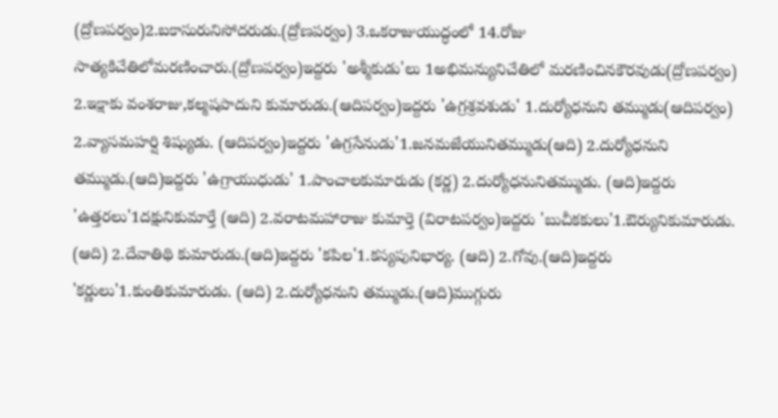(ద్రోణపర్వం)2.బకాసురునిసోదరుడు.(ద్రోణపర్వం) 3.ఒకరాజుయుద్ధంలో 14.రోజు సాత్యకిచేతిలోమరణించారు.(ద్రోణపర్వం)ఇద్దరు 'అశ్మీకుడు'లు 1అభిమన్యునిచేతిలో మరణించినకౌరవుడు(ద్రోణపర్వం) 2.ఇక్షాకు వంశరాజు,కల్మషపాదుని కుమారుడు.(ఆదిపర్వం)ఇద్దరు 'ఉగ్రశ్రవశుడు' 1.దుర్యోధనుని తమ్ముడు(ఆదిపర్వం) 2.వ్యాసమహర్షి శిష్యుడు. (ఆదిపర్వం)ఇద్దరు 'ఉగ్రసేనుడు'1.జనమజేయునితమ్ముడు(ఆది) 2.దుర్యోధనుని తమ్ముడు.(ఆది)ఇద్దరు 'ఉగ్రాయుధుడు' 1.పాంచాలకుమారుడు (కర్ణ) 2.దుర్యోధనునితమ్ముడు. (ఆది)ఇద్దరు 'ఉత్తరలు'1దక్షునికుమార్తే (ఆది) 2.వరాటమహారాజు కుమార్తె (విరాటపర్వం)ఇద్దరు 'బుచీకకులు'1.ఔర్యునికుమారుడు. (ఆది) 2.దేవాతిథి కుమారుడు.(ఆది)ఇద్దరు 'కపిల'1.కస్యపునిభార్య. (ఆది) 2.గోవు.(ఆది)ఇద్దరు 'కర్ణులు'1.కుంతికుమారుడు. (ఆది) 2.దుర్యోధనుని తమ్ముడు.(ఆది)ముగ్గురు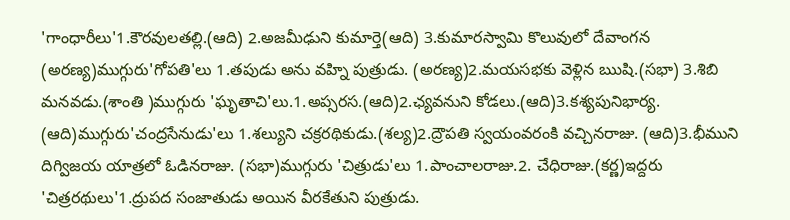'గాంధారీలు'1.కౌరవులతల్లి.(ఆది) 2.అజమీఢుని కుమార్తె(ఆది) 3.కుమారస్వామి కొలువులో దేవాంగన (అరణ్య)ముగ్గురు'గోపతి'లు 1.తపుడు అను వహ్ని పుత్రుడు. (అరణ్య)2.మయసభకు వెళ్లిన ఋషి.(సభా) 3.శిబి మనవడు.(శాంతి )ముగ్గురు 'ఘృతాచి'లు.1.అప్సరస.(ఆది)2.ఛ్యవనుని కోడలు.(ఆది)3.కశ్యపునిభార్య. (ఆది)ముగ్గురు'చంద్రసేనుడు'లు 1.శల్యుని చక్రరథికుడు.(శల్య)2.ద్రౌపతి స్వయంవరంకి వచ్చినరాజు. (ఆది)3.భీముని దిగ్విజయ యాత్రలో ఓడినరాజు. (సభా)ముగ్గురు 'చిత్రుడు'లు 1.పాంచాలరాజు.2. చేధిరాజు.(కర్ణ)ఇద్దరు 'చిత్రరథులు'1.ద్రుపద సంజాతుడు అయిన వీరకేతుని పుత్రుడు.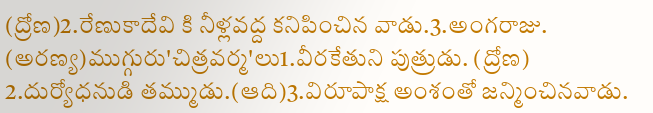(ద్రోణ)2.రేణుకాదేవి కి నీళ్లవద్ద కనిపించిన వాడు.3.అంగరాజు. (అరణ్య)ముగ్గురు'చిత్రవర్మ'లు1.వీరకేతుని పుత్రుడు. (ద్రోణ) 2.దుర్యోధనుడి తమ్ముడు.(ఆది)3.విరూపాక్ష అంశంతో జన్మించినవాడు.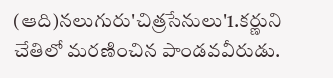(ఆది)నలుగురు'చిత్రసేనులు'1.కర్ణుని చేతిలో మరణించిన పాండవవీరుడు.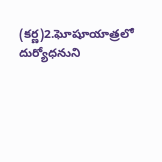(కర్ణ)2.ఘోషూయాత్రలో దుర్యోధనుని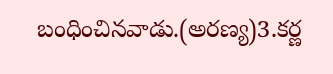బంధించినవాడు.(అరణ్య)3.కర్ణ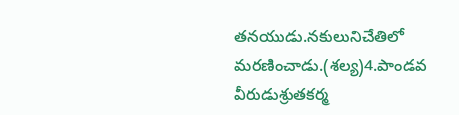తనయుడు.నకులునిచేతిలో మరణించాడు.(శల్య)4.పాండవ వీరుడుశ్రుతకర్మ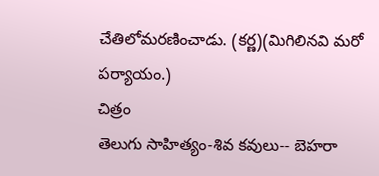చేతిలోమరణించాడు. (కర్ణ)(మిగిలినవి మరో పర్యాయం.)
చిత్రం
తెలుగు సాహిత్యం-శివ కవులు-- బెహరా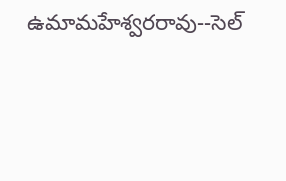ఉమామహేశ్వరరావు--సెల్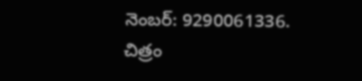నెంబర్: 9290061336.
చిత్రం